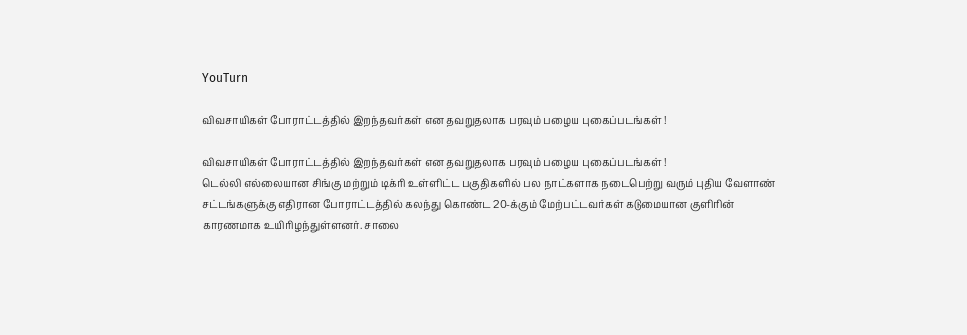YouTurn

விவசாயிகள் போராட்டத்தில் இறந்தவர்கள் என தவறுதலாக பரவும் பழைய புகைப்படங்கள் !

விவசாயிகள் போராட்டத்தில் இறந்தவர்கள் என தவறுதலாக பரவும் பழைய புகைப்படங்கள் !
டெல்லி எல்லையான சிங்கு மற்றும் டிக்ரி உள்ளிட்ட பகுதிகளில் பல நாட்களாக நடைபெற்று வரும் புதிய வேளாண் சட்டங்களுக்கு எதிரான போராட்டத்தில் கலந்து கொண்ட 20-க்கும் மேற்பட்டவர்கள் கடுமையான குளிரின் காரணமாக உயிரிழந்துள்ளனர். சாலை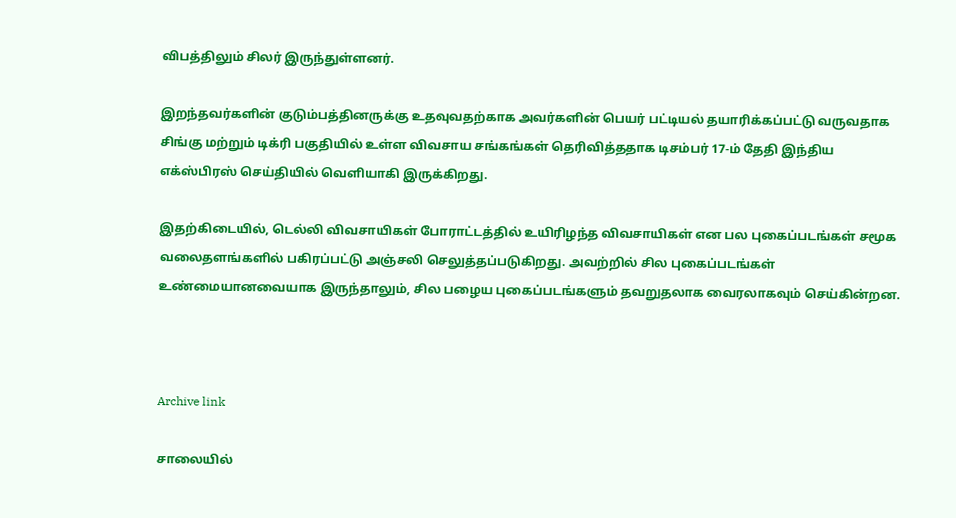விபத்திலும் சிலர் இருந்துள்ளனர்.

இறந்தவர்களின் குடும்பத்தினருக்கு உதவுவதற்காக அவர்களின் பெயர் பட்டியல் தயாரிக்கப்பட்டு வருவதாக சிங்கு மற்றும் டிக்ரி பகுதியில் உள்ள விவசாய சங்கங்கள் தெரிவித்ததாக டிசம்பர் 17-ம் தேதி இந்திய எக்ஸ்பிரஸ் செய்தியில் வெளியாகி இருக்கிறது.

இதற்கிடையில், டெல்லி விவசாயிகள் போராட்டத்தில் உயிரிழந்த விவசாயிகள் என பல புகைப்படங்கள் சமூக வலைதளங்களில் பகிரப்பட்டு அஞ்சலி செலுத்தப்படுகிறது. அவற்றில் சில புகைப்படங்கள் உண்மையானவையாக இருந்தாலும், சில பழைய புகைப்படங்களும் தவறுதலாக வைரலாகவும் செய்கின்றன.



Archive link

சாலையில்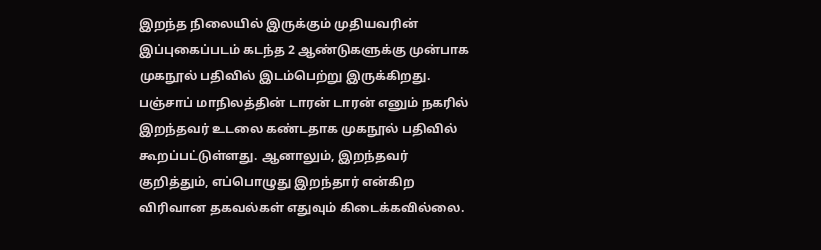இறந்த நிலையில் இருக்கும் முதியவரின் இப்புகைப்படம் கடந்த 2 ஆண்டுகளுக்கு முன்பாக முகநூல் பதிவில் இடம்பெற்று இருக்கிறது. பஞ்சாப் மாநிலத்தின் டாரன் டாரன் எனும் நகரில் இறந்தவர் உடலை கண்டதாக முகநூல் பதிவில் கூறப்பட்டுள்ளது. ஆனாலும், இறந்தவர் குறித்தும், எப்பொழுது இறந்தார் என்கிற விரிவான தகவல்கள் எதுவும் கிடைக்கவில்லை.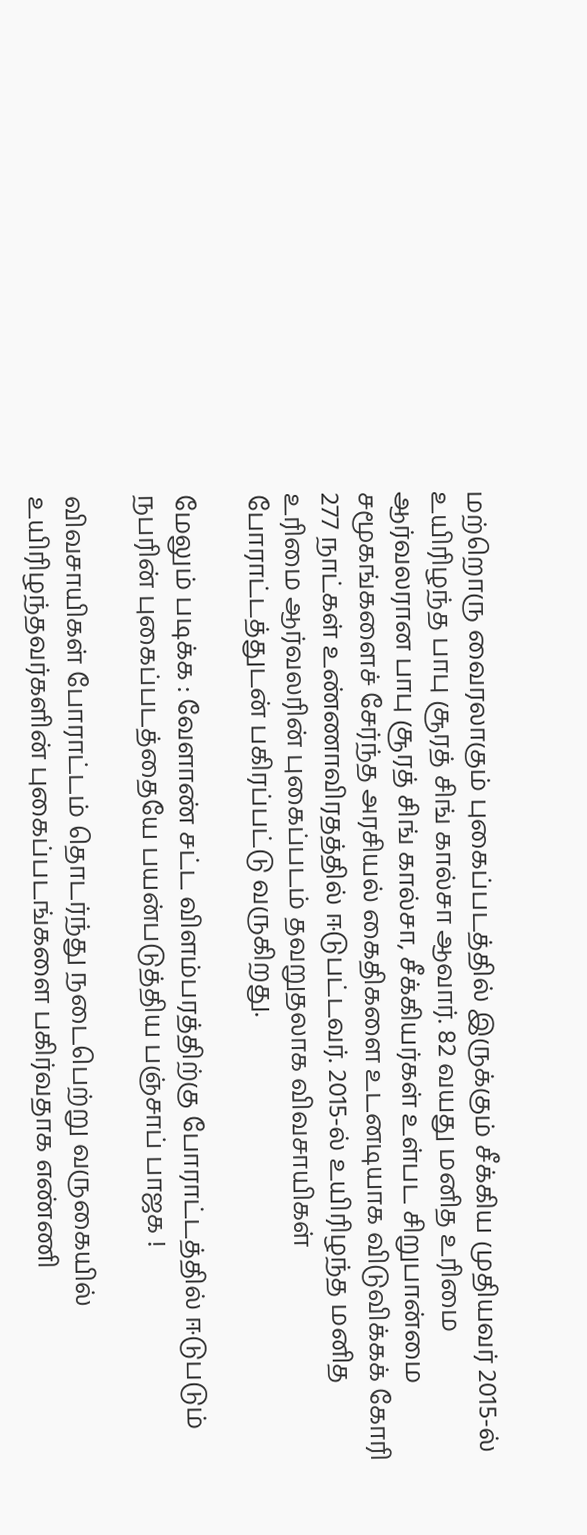மற்றொரு வைரலாகும் புகைப்படத்தில் இருக்கும் சீக்கிய முதியவர் 2015-ல் உயிரிழந்த பாபு சூரத் சிங் கால்சா ஆவார். 82 வயது மனித உரிமை ஆர்வலரான பாபு சூரத் சிங் கால்சா, சீக்கியர்கள் உள்பட சிறுபான்மை சமூகங்களைச் சேர்ந்த அரசியல் கைதிகளை உடனடியாக விடுவிக்கக் கோரி 277 நாட்கள் உண்ணாவிரதத்தில் ஈடுபட்டவர். 2015-ல் உயிரிழந்த மனித உரிமை ஆர்வலரின் புகைப்படம் தவறுதலாக விவசாயிகள் போராட்டத்துடன் பகிரப்பட்டு வருகிறது.

மேலும் படிக்க : வேளாண் சட்ட விளம்பரத்திற்கு போராட்டத்தில் ஈடுபடும் நபரின் புகைப்படத்தையே பயன்படுத்திய பஞ்சாப் பாஜக !

விவசாயிகள் போராட்டம் தொடர்ந்து நடைபெற்று வருகையில் உயிரிழந்தவர்களின் புகைப்படங்களை பகிர்வதாக எண்ணி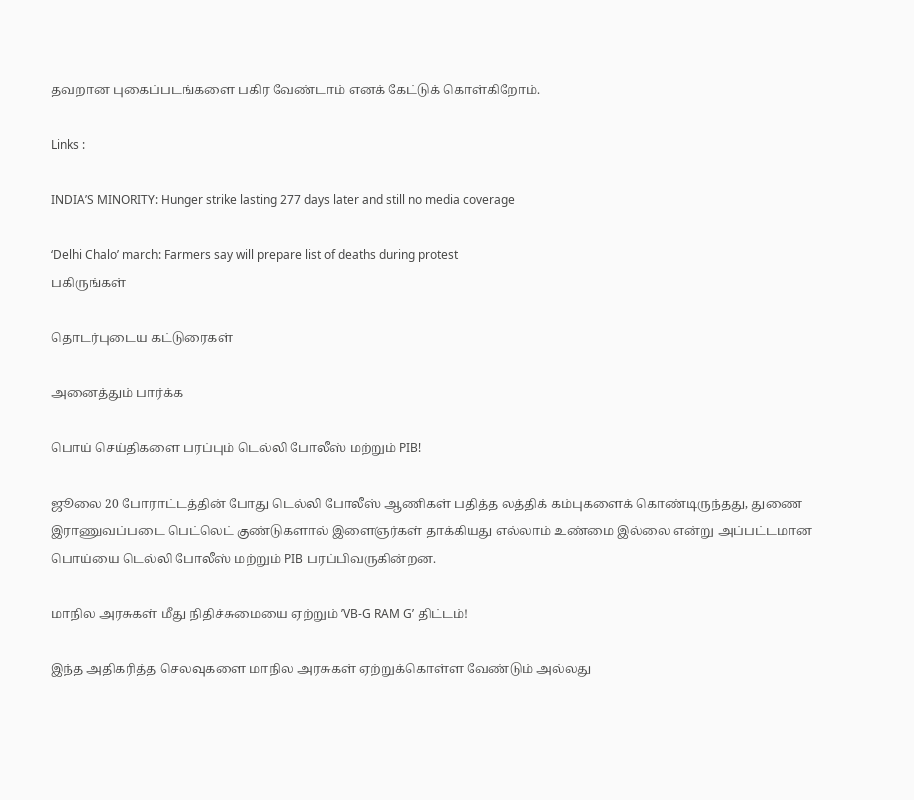தவறான புகைப்படங்களை பகிர வேண்டாம் எனக் கேட்டுக் கொள்கிறோம்.

Links :

INDIA’S MINORITY: Hunger strike lasting 277 days later and still no media coverage

‘Delhi Chalo’ march: Farmers say will prepare list of deaths during protest
பகிருங்கள்

தொடர்புடைய கட்டுரைகள்

அனைத்தும் பார்க்க

பொய் செய்திகளை பரப்பும் டெல்லி போலீஸ் மற்றும் PIB!

ஜூலை 20 போராட்டத்தின் போது டெல்லி போலீஸ் ஆணிகள் பதித்த லத்திக் கம்புகளைக் கொண்டிருந்தது, துணை இராணுவப்படை பெட்லெட் குண்டுகளால் இளைஞர்கள் தாக்கியது எல்லாம் உண்மை இல்லை என்று அப்பட்டமான பொய்யை டெல்லி போலீஸ் மற்றும் PIB பரப்பிவருகின்றன.

மாநில அரசுகள் மீது நிதிச்சுமையை ஏற்றும் ’VB-G RAM G’ திட்டம்!

இந்த அதிகரித்த செலவுகளை மாநில அரசுகள் ஏற்றுக்கொள்ள வேண்டும் அல்லது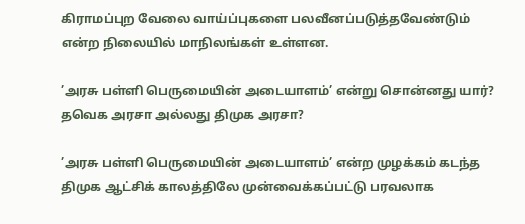கிராமப்புற வேலை வாய்ப்புகளை பலவீனப்படுத்தவேண்டும் என்ற நிலையில் மாநிலங்கள் உள்ளன.

’அரசு பள்ளி பெருமையின் அடையாளம்’ என்று சொன்னது யார்? தவெக அரசா அல்லது திமுக அரசா?

’அரசு பள்ளி பெருமையின் அடையாளம்’ என்ற முழக்கம் கடந்த திமுக ஆட்சிக் காலத்திலே முன்வைக்கப்பட்டு பரவலாக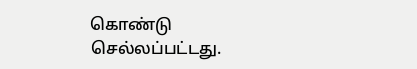கொண்டு செல்லப்பட்டது.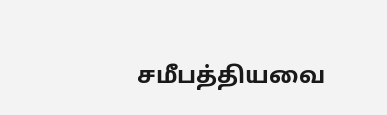சமீபத்தியவை